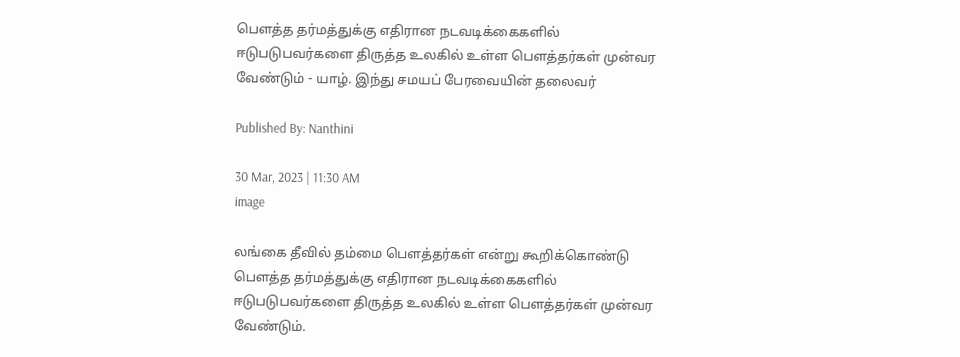பௌத்த தர்மத்துக்கு எதிரான நடவடிக்கைகளில் ஈடுபடுபவர்களை திருத்த உலகில் உள்ள பௌத்தர்கள் முன்வர வேண்டும் - யாழ். இந்து சமயப் பேரவையின் தலைவர்

Published By: Nanthini

30 Mar, 2023 | 11:30 AM
image

லங்கை தீவில் தம்மை பௌத்தர்கள் என்று கூறிக்கொண்டு பௌத்த தர்மத்துக்கு எதிரான நடவடிக்கைகளில் ஈடுபடுபவர்களை திருத்த உலகில் உள்ள பௌத்தர்கள் முன்வர வேண்டும்.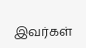இவர்கள்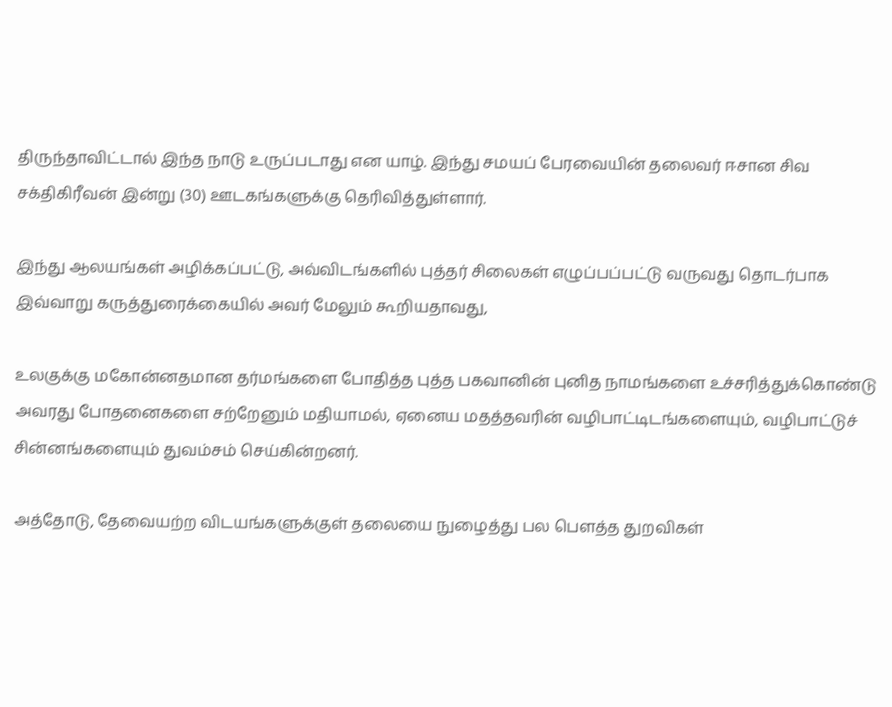திருந்தாவிட்டால் இந்த நாடு உருப்படாது என யாழ். இந்து சமயப் பேரவையின் தலைவர் ஈசான சிவ சக்திகிரீவன் இன்று (30) ஊடகங்களுக்கு தெரிவித்துள்ளார்.

இந்து ஆலயங்கள் அழிக்கப்பட்டு, அவ்விடங்களில் புத்தர் சிலைகள் எழுப்பப்பட்டு வருவது ‍தொடர்பாக இவ்வாறு கருத்துரைக்கையில் அவர் மேலும் கூறியதாவது,

உலகுக்கு மகோன்னதமான தர்மங்களை போதித்த புத்த பகவானின் புனித நாமங்களை உச்சரித்துக்கொண்டு அவரது போதனைகளை சற்றேனும் மதியாமல், ஏனைய மதத்தவரின் வழிபாட்டிடங்களையும், வழிபாட்டுச் சின்னங்களையும் துவம்சம் செய்கின்றனர்.

அத்தோடு, தேவையற்ற விடயங்களுக்குள் தலையை நுழைத்து பல பௌத்த துறவிகள்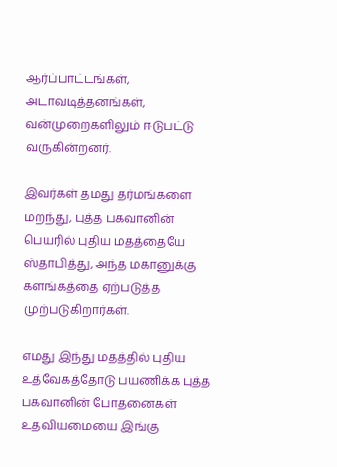ஆர்ப்பாட்டங்கள், அடாவடித்தனங்கள், வன்முறைகளிலும் ஈடுபட்டு வருகின்றனர்.

இவர்கள் தமது தர்மங்களை மறந்து, புத்த பகவானின் பெயரில் புதிய மதத்தையே ஸ்தாபித்து, அந்த மகானுக்கு களங்கத்தை ஏற்படுத்த முற்படுகிறார்கள்.

எமது இந்து மதத்தில் புதிய உத்வேகத்தோடு பயணிக்க புத்த பகவானின் போதனைகள் உதவியமையை இங்கு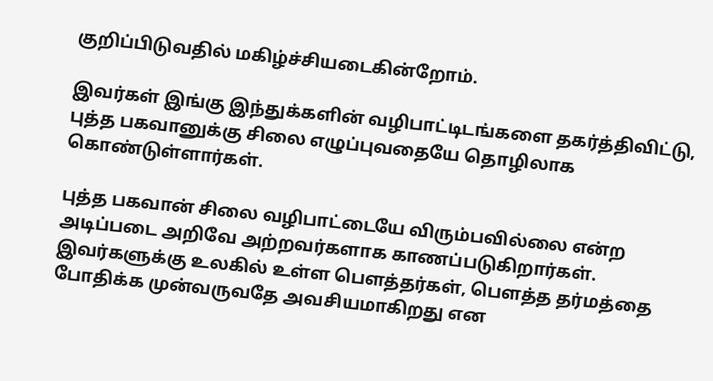குறிப்பிடுவதில் மகிழ்ச்சியடைகின்றோம்.

இவர்கள் இங்கு இந்துக்களின் வழிபாட்டிடங்களை தகர்த்திவிட்டு, புத்த பகவானுக்கு சிலை எழுப்புவதையே தொழிலாக கொண்டுள்ளார்கள்.

புத்த பகவான் சிலை வழிபாட்டையே விரும்பவில்லை என்ற அடிப்படை அறிவே அற்றவர்களாக காணப்படுகிறார்கள். இவர்களுக்கு உலகில் உள்ள பௌத்தர்கள், பௌத்த தர்மத்தை போதிக்க முன்வருவதே அவசியமாகிறது என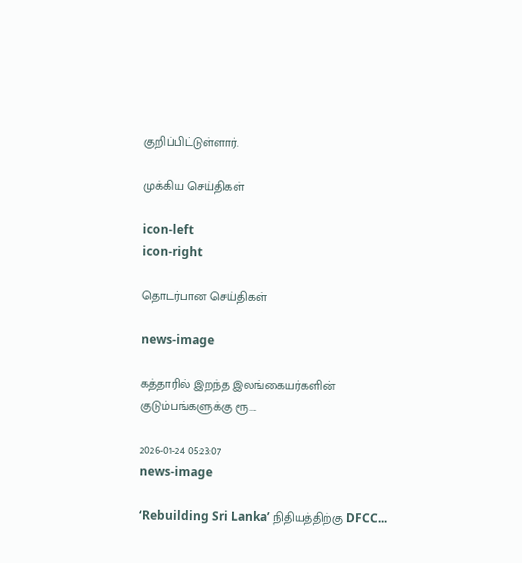குறிப்பிட்டுள்ளார்.

முக்கிய செய்திகள்

icon-left
icon-right

தொடர்பான செய்திகள்

news-image

கத்தாரில் இறந்த இலங்கையர்களின் குடும்பங்களுக்கு ரூ....

2026-01-24 05:23:07
news-image

‘Rebuilding Sri Lanka’ நிதியத்திற்கு DFCC...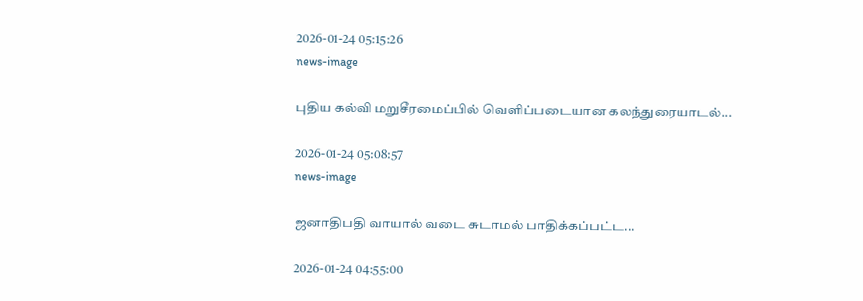2026-01-24 05:15:26
news-image

புதிய கல்வி மறுசீரமைப்பில் வெளிப்படையான கலந்துரையாடல்...

2026-01-24 05:08:57
news-image

ஜனாதிபதி வாயால் வடை சுடாமல் பாதிக்கப்பட்ட...

2026-01-24 04:55:00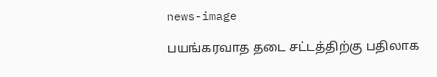news-image

பயங்கரவாத தடை சட்டத்திற்கு பதிலாக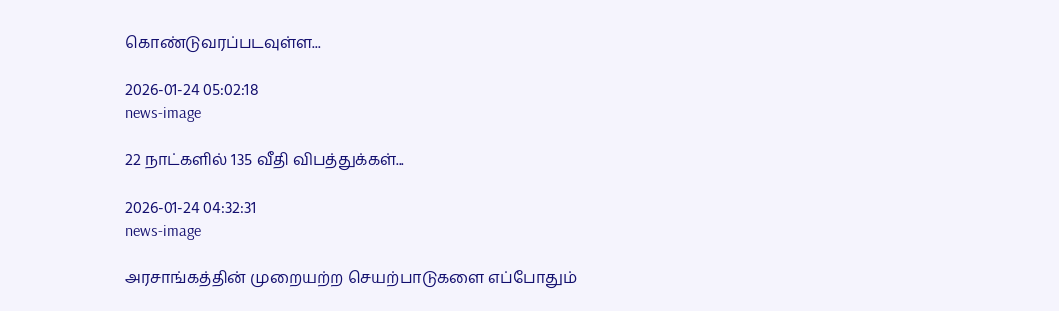கொண்டுவரப்படவுள்ள...

2026-01-24 05:02:18
news-image

22 நாட்களில் 135 வீதி விபத்துக்கள்...

2026-01-24 04:32:31
news-image

அரசாங்கத்தின் முறையற்ற செயற்பாடுகளை எப்போதும்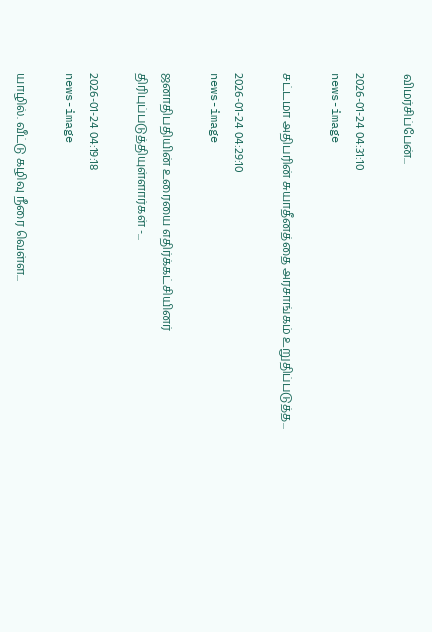விமர்சிப்பேன்...

2026-01-24 04:31:10
news-image

சட்டமா அதிபரின் சுயாதீனத்தை அரசாங்கம் உறுதிப்படுத்த...

2026-01-24 04:29:10
news-image

ஜனாதிபதியின் உரையை எதிர்க்கட்சியினர் திரிபுப்படுத்தியுள்ளார்கள் -...

2026-01-24 04:19:18
news-image

யாழில். வீட்டு கழிவு நீரை வெள்ள...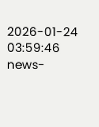2026-01-24 03:59:46
news-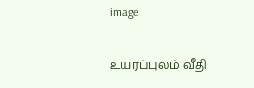image

உயரப்புலம் வீதி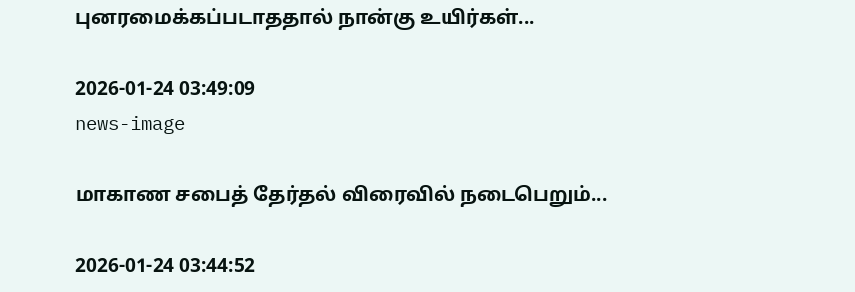புனரமைக்கப்படாததால் நான்கு உயிர்கள்...

2026-01-24 03:49:09
news-image

மாகாண சபைத் தேர்தல் விரைவில் நடைபெறும்...

2026-01-24 03:44:52